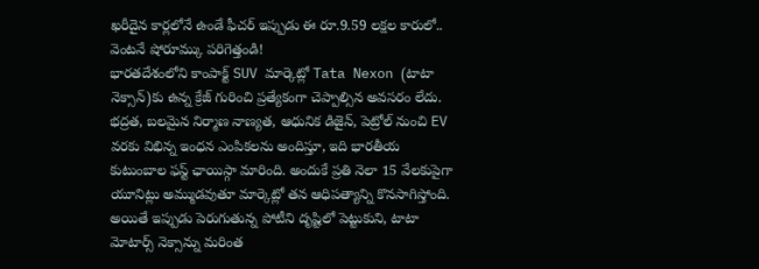ఖరీదైన కార్లలోనే ఉండే ఫీచర్ ఇప్పుడు ఈ రూ.9.59 లక్షల కారులో.. వెంటనే షోరూమ్కు పరిగెత్తండి!
భారతదేశంలోని కాంపాక్ట్ SUV మార్కెట్లో Tata Nexon (టాటా నెక్సాన్)కు ఉన్న క్రేజ్ గురించి ప్రత్యేకంగా చెప్పాల్సిన అవసరం లేదు. భద్రత, బలమైన నిర్మాణ నాణ్యత, ఆధునిక డిజైన్, పెట్రోల్ నుంచి EV వరకు విభిన్న ఇంధన ఎంపికలను అందిస్తూ, ఇది భారతీయ కుటుంబాల ఫస్ట్ ఛాయిస్గా మారింది. అందుకే ప్రతి నెలా 15 వేలకుపైగా యూనిట్లు అమ్ముడవుతూ మార్కెట్లో తన ఆధిపత్యాన్ని కొనసాగిస్తోంది. అయితే ఇప్పుడు పెరుగుతున్న పోటీని దృష్టిలో పెట్టుకుని, టాటా మోటార్స్ నెక్సాన్ను మరింత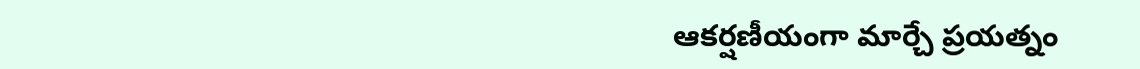ఆకర్షణీయంగా మార్చే ప్రయత్నం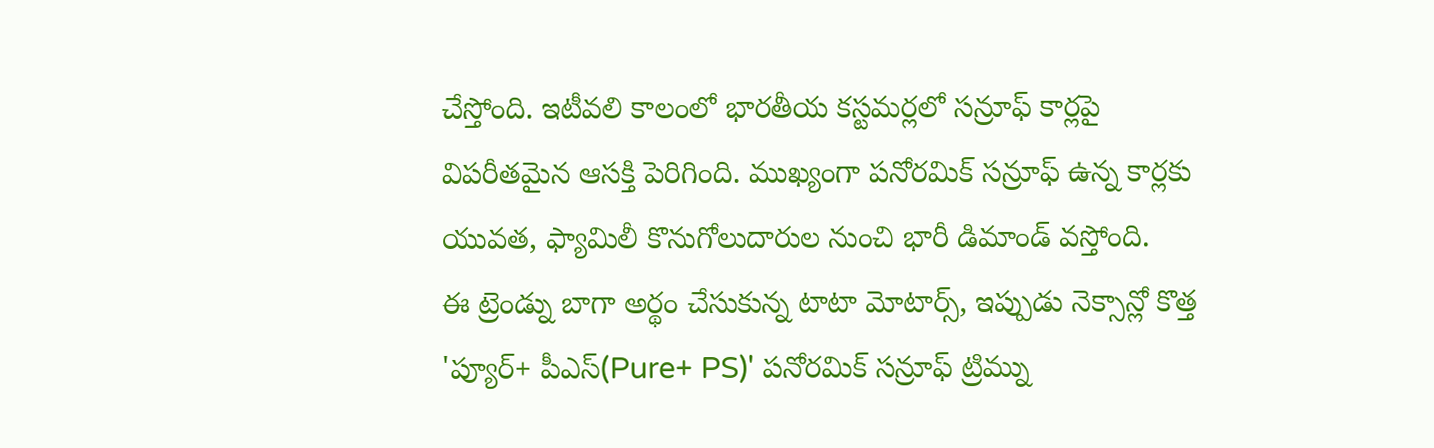చేస్తోంది. ఇటీవలి కాలంలో భారతీయ కస్టమర్లలో సన్రూఫ్ కార్లపై విపరీతమైన ఆసక్తి పెరిగింది. ముఖ్యంగా పనోరమిక్ సన్రూఫ్ ఉన్న కార్లకు యువత, ఫ్యామిలీ కొనుగోలుదారుల నుంచి భారీ డిమాండ్ వస్తోంది.
ఈ ట్రెండ్ను బాగా అర్థం చేసుకున్న టాటా మోటార్స్, ఇప్పుడు నెక్సాన్లో కొత్త 'ప్యూర్+ పీఎస్(Pure+ PS)' పనోరమిక్ సన్రూఫ్ ట్రిమ్ను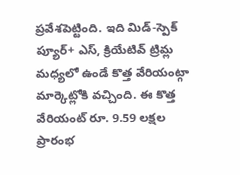ప్రవేశపెట్టింది. ఇది మిడ్-స్పెక్ ప్యూర్+ ఎస్, క్రియేటివ్ ట్రిమ్ల మధ్యలో ఉండే కొత్త వేరియంట్గా మార్కెట్లోకి వచ్చింది. ఈ కొత్త వేరియంట్ రూ. 9.59 లక్షల ప్రారంభ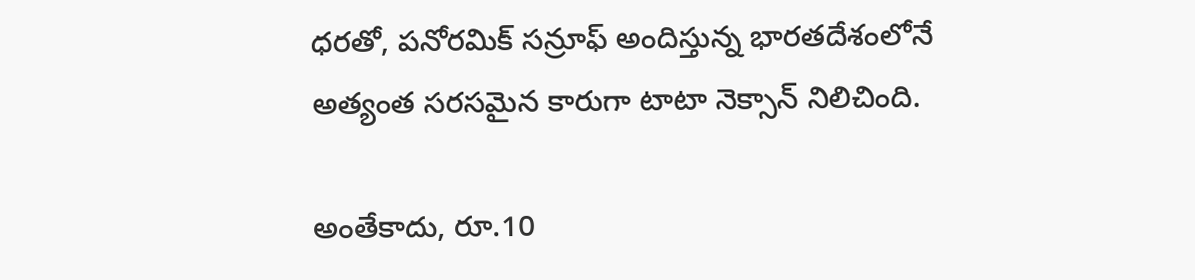ధరతో, పనోరమిక్ సన్రూఫ్ అందిస్తున్న భారతదేశంలోనే అత్యంత సరసమైన కారుగా టాటా నెక్సాన్ నిలిచింది.

అంతేకాదు, రూ.10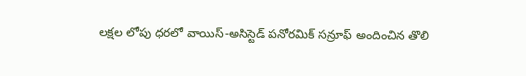లక్షల లోపు ధరలో వాయిస్-అసిస్టెడ్ పనోరమిక్ సన్రూఫ్ అందించిన తొలి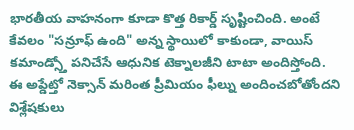భారతీయ వాహనంగా కూడా కొత్త రికార్డ్ సృష్టించింది. అంటే కేవలం "సన్రూఫ్ ఉంది" అన్న స్థాయిలో కాకుండా, వాయిస్ కమాండ్స్తో పనిచేసే ఆధునిక టెక్నాలజీని టాటా అందిస్తోంది. ఈ అప్డేట్తో నెక్సాన్ మరింత ప్రీమియం ఫీల్ను అందించబోతోందని విశ్లేషకులు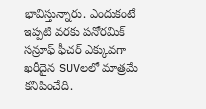భావిస్తున్నారు. ఎందుకంటే ఇప్పటి వరకు పనోరమిక్ సన్రూఫ్ ఫీచర్ ఎక్కువగా ఖరీదైన SUVలలో మాత్రమే కనిపించేది.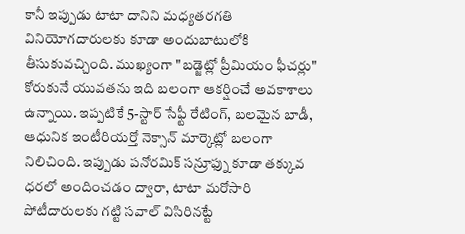కానీ ఇప్పుడు టాటా దానిని మధ్యతరగతి వినియోగదారులకు కూడా అందుబాటులోకి తీసుకువచ్చింది. ముఖ్యంగా "బడ్జెట్లో ప్రీమియం ఫీచర్లు" కోరుకునే యువతను ఇది బలంగా ఆకర్షించే అవకాశాలు ఉన్నాయి. ఇప్పటికే 5-స్టార్ సేఫ్టీ రేటింగ్, బలమైన బాడీ, ఆధునిక ఇంటీరియర్తో నెక్సాన్ మార్కెట్లో బలంగా నిలిచింది. ఇప్పుడు పనోరమిక్ సన్రూఫ్ను కూడా తక్కువ ధరలో అందించడం ద్వారా, టాటా మరోసారి పోటీదారులకు గట్టి సవాల్ విసిరినట్టే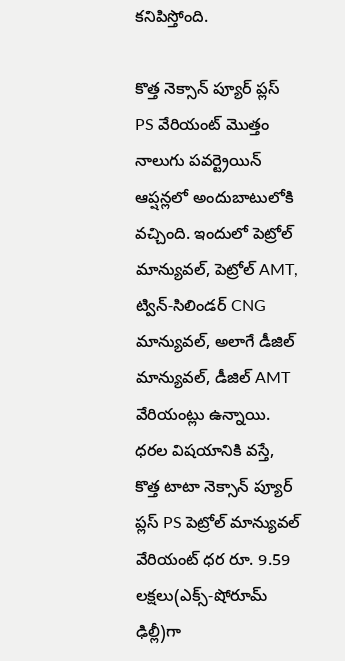కనిపిస్తోంది.

కొత్త నెక్సాన్ ప్యూర్ ప్లస్ PS వేరియంట్ మొత్తం నాలుగు పవర్ట్రెయిన్ ఆప్షన్లలో అందుబాటులోకి వచ్చింది. ఇందులో పెట్రోల్ మాన్యువల్, పెట్రోల్ AMT, ట్విన్-సిలిండర్ CNG మాన్యువల్, అలాగే డీజిల్ మాన్యువల్, డీజిల్ AMT వేరియంట్లు ఉన్నాయి. ధరల విషయానికి వస్తే, కొత్త టాటా నెక్సాన్ ప్యూర్ ప్లస్ PS పెట్రోల్ మాన్యువల్ వేరియంట్ ధర రూ. 9.59 లక్షలు(ఎక్స్-షోరూమ్ ఢిల్లీ)గా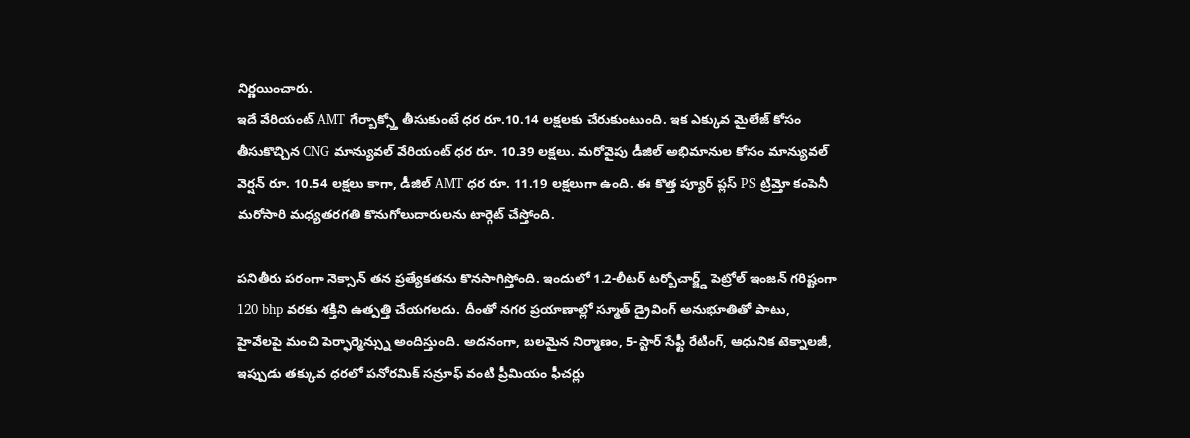నిర్ణయించారు.
ఇదే వేరియంట్ AMT గేర్బాక్స్తో తీసుకుంటే ధర రూ.10.14 లక్షలకు చేరుకుంటుంది. ఇక ఎక్కువ మైలేజ్ కోసం తీసుకొచ్చిన CNG మాన్యువల్ వేరియంట్ ధర రూ. 10.39 లక్షలు. మరోవైపు డీజిల్ అభిమానుల కోసం మాన్యువల్ వెర్షన్ రూ. 10.54 లక్షలు కాగా, డీజిల్ AMT ధర రూ. 11.19 లక్షలుగా ఉంది. ఈ కొత్త ప్యూర్ ప్లస్ PS ట్రిమ్తో కంపెనీ మరోసారి మధ్యతరగతి కొనుగోలుదారులను టార్గెట్ చేస్తోంది.

పనితీరు పరంగా నెక్సాన్ తన ప్రత్యేకతను కొనసాగిస్తోంది. ఇందులో 1.2-లీటర్ టర్బోచార్జ్డ్ పెట్రోల్ ఇంజన్ గరిష్టంగా 120 bhp వరకు శక్తిని ఉత్పత్తి చేయగలదు. దీంతో నగర ప్రయాణాల్లో స్మూత్ డ్రైవింగ్ అనుభూతితో పాటు, హైవేలపై మంచి పెర్ఫార్మెన్స్ను అందిస్తుంది. అదనంగా, బలమైన నిర్మాణం, 5-స్టార్ సేఫ్టీ రేటింగ్, ఆధునిక టెక్నాలజీ, ఇప్పుడు తక్కువ ధరలో పనోరమిక్ సన్రూఫ్ వంటి ప్రీమియం ఫీచర్లు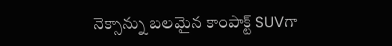నెక్సాన్ను బలమైన కాంపాక్ట్ SUVగా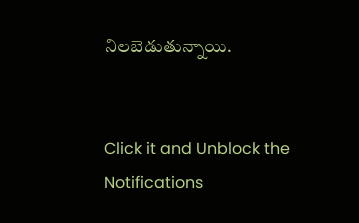నిలబెడుతున్నాయి.


Click it and Unblock the Notifications